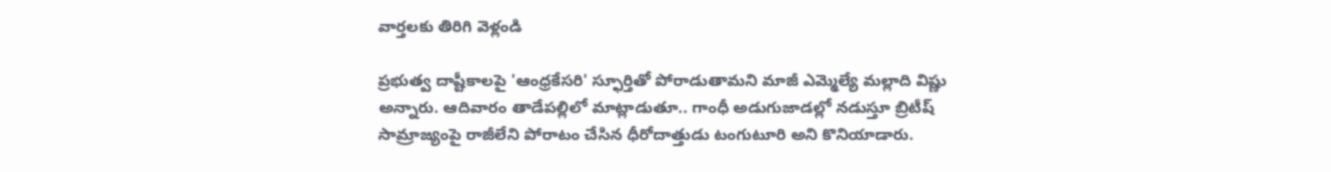వార్తలకు తిరిగి వెళ్లండి

ప్రభుత్వ దాష్టీకాలపై 'ఆంధ్రకేసరి' స్ఫూర్తితో పోరాడుతామని మాజీ ఎమ్మెల్యే మల్లాది విష్ణు అన్నారు. ఆదివారం తాడేపల్లిలో మాట్లాడుతూ.. గాంధీ అడుగుజాడల్లో నడుస్తూ బ్రిటీష్ సామ్రాజ్యంపై రాజీలేని పోరాటం చేసిన ధీరోదాత్తుడు టంగుటూరి అని కొనియాడారు.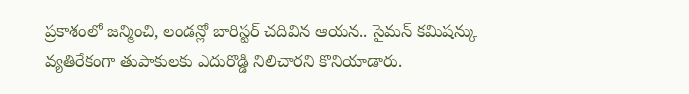ప్రకాశంలో జన్మించి, లండన్లో బారిస్టర్ చదివిన ఆయన.. సైమన్ కమిషన్కు వ్యతిరేకంగా తుపాకులకు ఎదురొడ్డి నిలిచారని కొనియాడారు.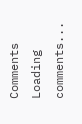Comments
Loading comments...